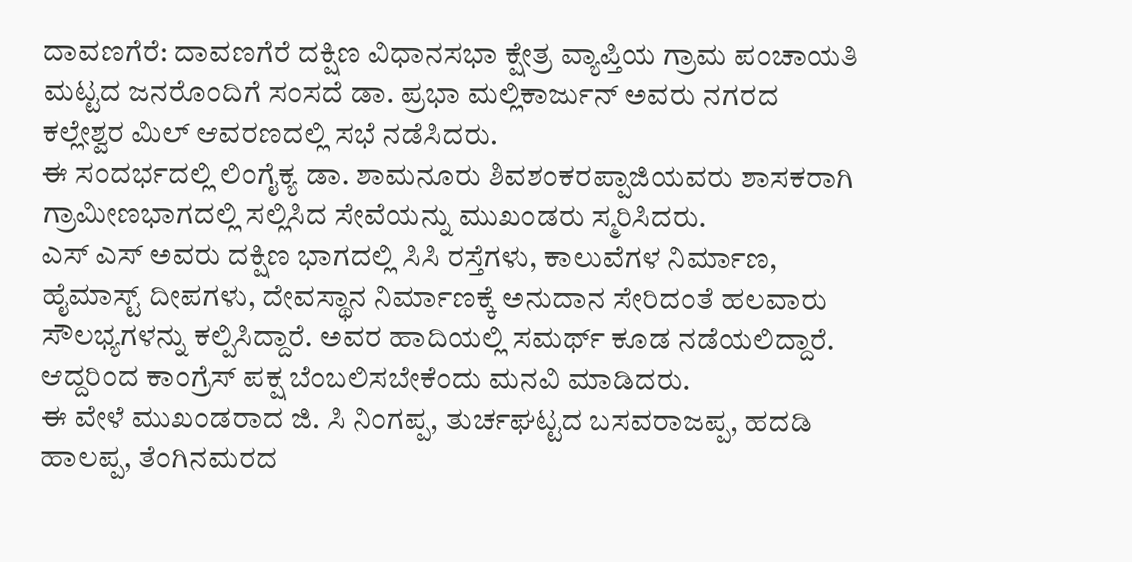ದಾವಣಗೆರೆ: ದಾವಣಗೆರೆ ದಕ್ಷಿಣ ವಿಧಾನಸಭಾ ಕ್ಷೇತ್ರ ವ್ಯಾಪ್ತಿಯ ಗ್ರಾಮ ಪಂಚಾಯತಿ ಮಟ್ಟದ ಜನರೊಂದಿಗೆ ಸಂಸದೆ ಡಾ. ಪ್ರಭಾ ಮಲ್ಲಿಕಾರ್ಜುನ್ ಅವರು ನಗರದ ಕಲ್ಲೇಶ್ವರ ಮಿಲ್ ಆವರಣದಲ್ಲಿ ಸಭೆ ನಡೆಸಿದರು.
ಈ ಸಂದರ್ಭದಲ್ಲಿ ಲಿಂಗೈಕ್ಯ ಡಾ. ಶಾಮನೂರು ಶಿವಶಂಕರಪ್ಪಾಜಿಯವರು ಶಾಸಕರಾಗಿ ಗ್ರಾಮೀಣಭಾಗದಲ್ಲಿ ಸಲ್ಲಿಸಿದ ಸೇವೆಯನ್ನು ಮುಖಂಡರು ಸ್ಮರಿಸಿದರು.
ಎಸ್ ಎಸ್ ಅವರು ದಕ್ಷಿಣ ಭಾಗದಲ್ಲಿ ಸಿಸಿ ರಸ್ತೆಗಳು, ಕಾಲುವೆಗಳ ನಿರ್ಮಾಣ, ಹೈಮಾಸ್ಟ್ ದೀಪಗಳು, ದೇವಸ್ಥಾನ ನಿರ್ಮಾಣಕ್ಕೆ ಅನುದಾನ ಸೇರಿದಂತೆ ಹಲವಾರು ಸೌಲಭ್ಯಗಳನ್ನು ಕಲ್ಪಿಸಿದ್ದಾರೆ. ಅವರ ಹಾದಿಯಲ್ಲಿ ಸಮರ್ಥ್ ಕೂಡ ನಡೆಯಲಿದ್ದಾರೆ. ಆದ್ದರಿಂದ ಕಾಂಗ್ರೆಸ್ ಪಕ್ಷ ಬೆಂಬಲಿಸಬೇಕೆಂದು ಮನವಿ ಮಾಡಿದರು.
ಈ ವೇಳೆ ಮುಖಂಡರಾದ ಜಿ. ಸಿ ನಿಂಗಪ್ಪ, ತುರ್ಚಘಟ್ಟದ ಬಸವರಾಜಪ್ಪ, ಹದಡಿ ಹಾಲಪ್ಪ, ತೆಂಗಿನಮರದ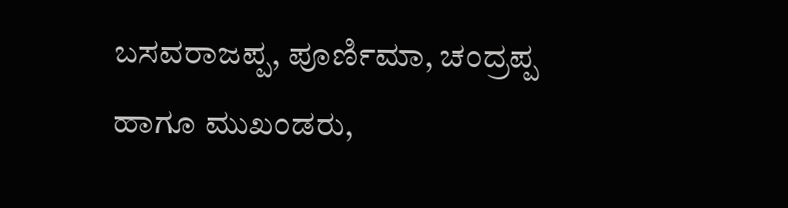ಬಸವರಾಜಪ್ಪ, ಪೂರ್ಣಿಮಾ, ಚಂದ್ರಪ್ಪ ಹಾಗೂ ಮುಖಂಡರು,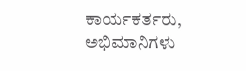ಕಾರ್ಯಕರ್ತರು, ಅಭಿಮಾನಿಗಳು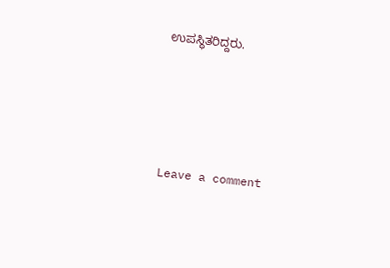ಉಪಸ್ಥಿತರಿದ್ದರು.





Leave a comment